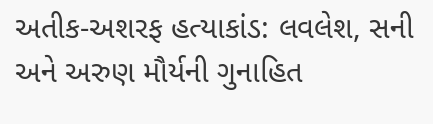અતીક-અશરફ હત્યાકાંડ: લવલેશ, સની અને અરુણ મૌર્યની ગુનાહિત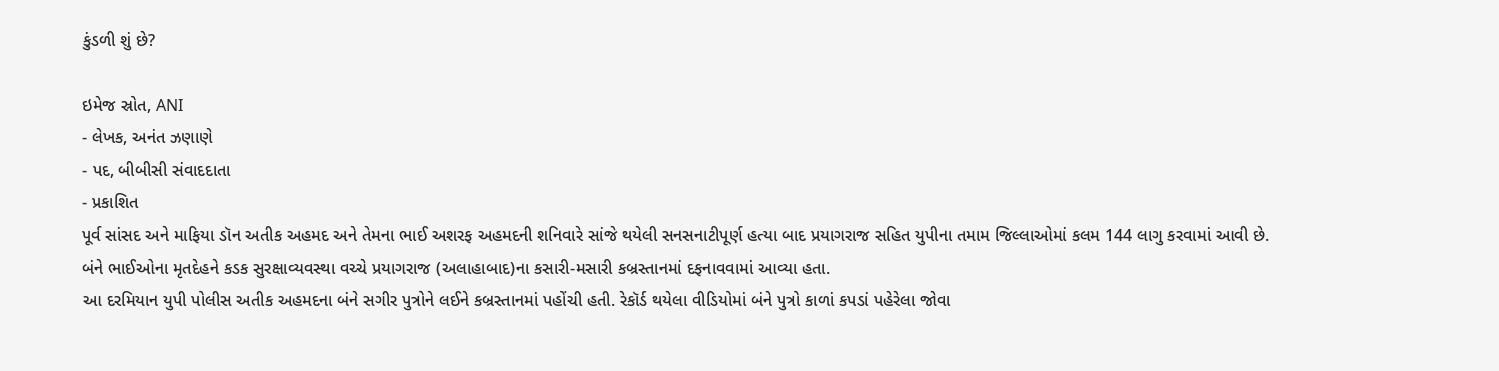કુંડળી શું છે?

ઇમેજ સ્રોત, ANI
- લેખક, અનંત ઝણાણે
- પદ, બીબીસી સંવાદદાતા
- પ્રકાશિત
પૂર્વ સાંસદ અને માફિયા ડૉન અતીક અહમદ અને તેમના ભાઈ અશરફ અહમદની શનિવારે સાંજે થયેલી સનસનાટીપૂર્ણ હત્યા બાદ પ્રયાગરાજ સહિત યુપીના તમામ જિલ્લાઓમાં કલમ 144 લાગુ કરવામાં આવી છે.
બંને ભાઈઓના મૃતદેહને કડક સુરક્ષાવ્યવસ્થા વચ્ચે પ્રયાગરાજ (અલાહાબાદ)ના કસારી-મસારી કબ્રસ્તાનમાં દફનાવવામાં આવ્યા હતા.
આ દરમિયાન યુપી પોલીસ અતીક અહમદના બંને સગીર પુત્રોને લઈને કબ્રસ્તાનમાં પહોંચી હતી. રેકૉર્ડ થયેલા વીડિયોમાં બંને પુત્રો કાળાં કપડાં પહેરેલા જોવા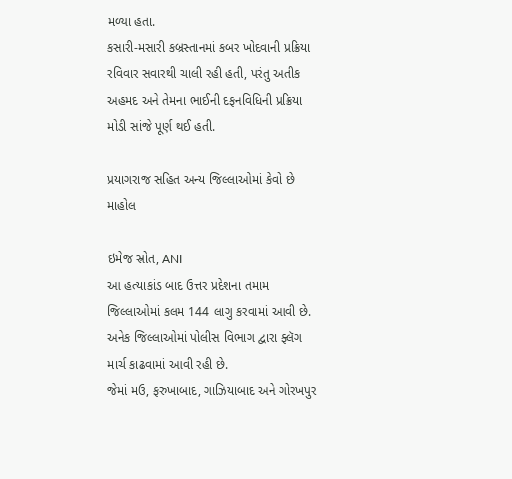મળ્યા હતા.
કસારી-મસારી કબ્રસ્તાનમાં કબર ખોદવાની પ્રક્રિયા રવિવાર સવારથી ચાલી રહી હતી, પરંતુ અતીક અહમદ અને તેમના ભાઈની દફનવિધિની પ્રક્રિયા મોડી સાંજે પૂર્ણ થઈ હતી.

પ્રયાગરાજ સહિત અન્ય જિલ્લાઓમાં કેવો છે માહોલ

ઇમેજ સ્રોત, ANI
આ હત્યાકાંડ બાદ ઉત્તર પ્રદેશના તમામ જિલ્લાઓમાં કલમ 144 લાગુ કરવામાં આવી છે. અનેક જિલ્લાઓમાં પોલીસ વિભાગ દ્વારા ફ્લૅગ માર્ચ કાઢવામાં આવી રહી છે.
જેમાં મઉ, ફરુખાબાદ, ગાઝિયાબાદ અને ગોરખપુર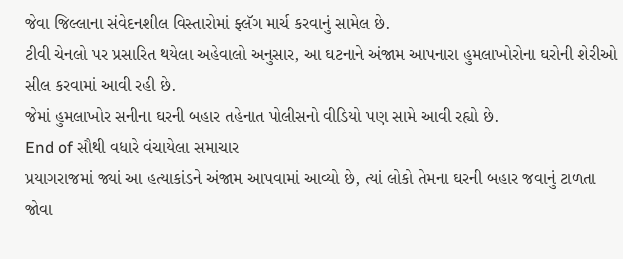જેવા જિલ્લાના સંવેદનશીલ વિસ્તારોમાં ફ્લૅગ માર્ચ કરવાનું સામેલ છે.
ટીવી ચેનલો પર પ્રસારિત થયેલા અહેવાલો અનુસાર, આ ઘટનાને અંજામ આપનારા હુમલાખોરોના ઘરોની શેરીઓ સીલ કરવામાં આવી રહી છે.
જેમાં હુમલાખોર સનીના ઘરની બહાર તહેનાત પોલીસનો વીડિયો પણ સામે આવી રહ્યો છે.
End of સૌથી વધારે વંચાયેલા સમાચાર
પ્રયાગરાજમાં જ્યાં આ હત્યાકાંડને અંજામ આપવામાં આવ્યો છે, ત્યાં લોકો તેમના ઘરની બહાર જવાનું ટાળતા જોવા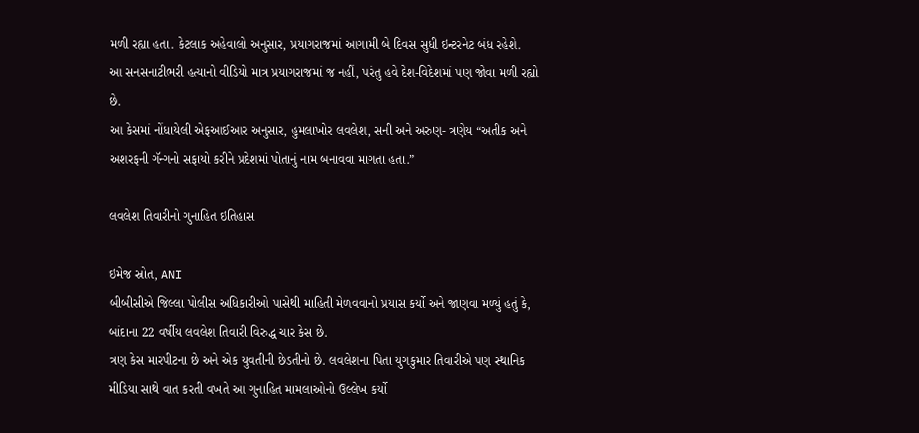મળી રહ્યા હતા. કેટલાક અહેવાલો અનુસાર, પ્રયાગરાજમાં આગામી બે દિવસ સુધી ઇન્ટરનેટ બંધ રહેશે.
આ સનસનાટીભરી હત્યાનો વીડિયો માત્ર પ્રયાગરાજમાં જ નહીં, પરંતુ હવે દેશ-વિદેશમાં પણ જોવા મળી રહ્યો છે.
આ કેસમાં નોંધાયેલી એફઆઈઆર અનુસાર, હુમલાખોર લવલેશ, સની અને અરુણ- ત્રણેય “અતીક અને અશરફની ગૅન્ગનો સફાયો કરીને પ્રદેશમાં પોતાનું નામ બનાવવા માગતા હતા.”

લવલેશ તિવારીનો ગુનાહિત ઇતિહાસ

ઇમેજ સ્રોત, ANI
બીબીસીએ જિલ્લા પોલીસ અધિકારીઓ પાસેથી માહિતી મેળવવાનો પ્રયાસ કર્યો અને જાણવા મળ્યું હતું કે, બાંદાના 22 વર્ષીય લવલેશ તિવારી વિરુદ્ધ ચાર કેસ છે.
ત્રણ કેસ મારપીટના છે અને એક યુવતીની છેડતીનો છે. લવલેશના પિતા યુગકુમાર તિવારીએ પણ સ્થાનિક મીડિયા સાથે વાત કરતી વખતે આ ગુનાહિત મામલાઓનો ઉલ્લેખ કર્યો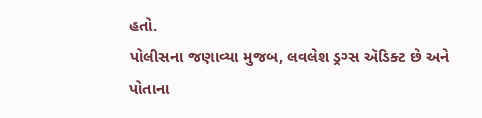હતો.
પોલીસના જણાવ્યા મુજબ, લવલેશ ડ્રગ્સ ઍડિક્ટ છે અને પોતાના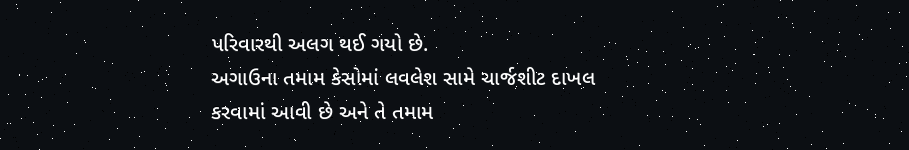પરિવારથી અલગ થઈ ગયો છે.
અગાઉના તમામ કેસોમાં લવલેશ સામે ચાર્જશીટ દાખલ કરવામાં આવી છે અને તે તમામ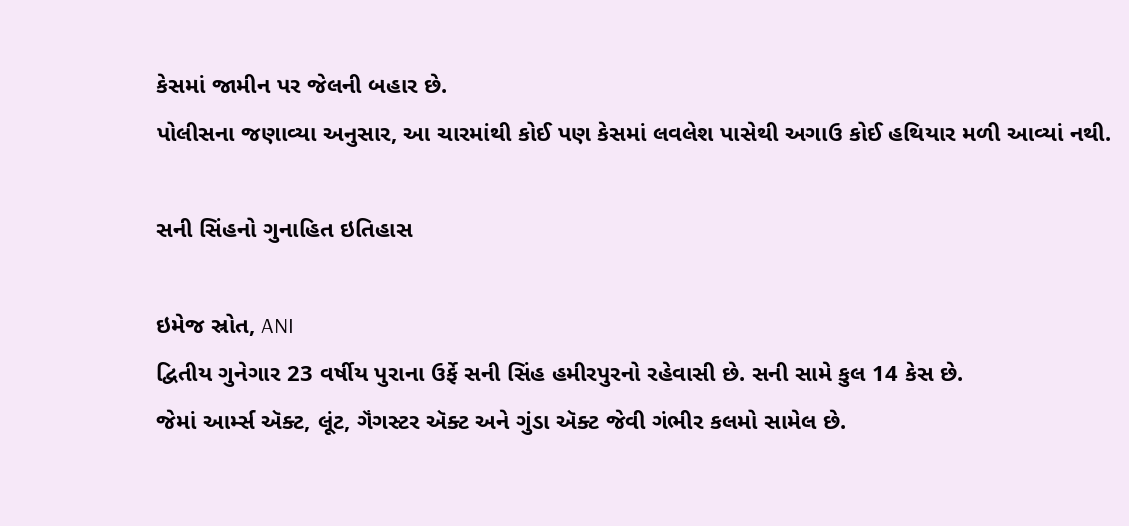કેસમાં જામીન પર જેલની બહાર છે.
પોલીસના જણાવ્યા અનુસાર, આ ચારમાંથી કોઈ પણ કેસમાં લવલેશ પાસેથી અગાઉ કોઈ હથિયાર મળી આવ્યાં નથી.

સની સિંહનો ગુનાહિત ઇતિહાસ

ઇમેજ સ્રોત, ANI
દ્વિતીય ગુનેગાર 23 વર્ષીય પુરાના ઉર્ફે સની સિંહ હમીરપુરનો રહેવાસી છે. સની સામે કુલ 14 કેસ છે.
જેમાં આર્મ્સ ઍક્ટ, લૂંટ, ગૅંગસ્ટર ઍક્ટ અને ગુંડા ઍક્ટ જેવી ગંભીર કલમો સામેલ છે.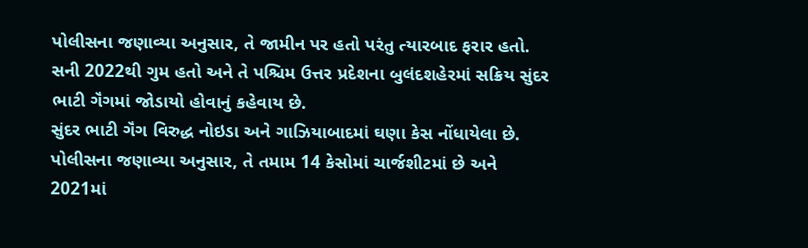પોલીસના જણાવ્યા અનુસાર, તે જામીન પર હતો પરંતુ ત્યારબાદ ફરાર હતો.
સની 2022થી ગુમ હતો અને તે પશ્ચિમ ઉત્તર પ્રદેશના બુલંદશહેરમાં સક્રિય સુંદર ભાટી ગૅંગમાં જોડાયો હોવાનું કહેવાય છે.
સુંદર ભાટી ગૅંગ વિરુદ્ધ નોઇડા અને ગાઝિયાબાદમાં ઘણા કેસ નોંધાયેલા છે.
પોલીસના જણાવ્યા અનુસાર, તે તમામ 14 કેસોમાં ચાર્જશીટમાં છે અને 2021માં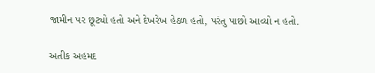જામીન પર છૂટ્યો હતો અને દેખરેખ હેઠળ હતો, પરંતુ પાછો આવ્યો ન હતો.

અતીક અહમદ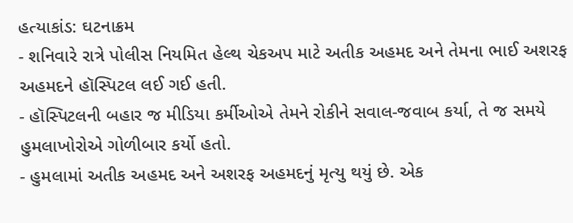હત્યાકાંડ: ઘટનાક્રમ
- શનિવારે રાત્રે પોલીસ નિયમિત હેલ્થ ચેકઅપ માટે અતીક અહમદ અને તેમના ભાઈ અશરફ અહમદને હૉસ્પિટલ લઈ ગઈ હતી.
- હૉસ્પિટલની બહાર જ મીડિયા કર્મીઓએ તેમને રોકીને સવાલ-જવાબ કર્યા, તે જ સમયે હુમલાખોરોએ ગોળીબાર કર્યો હતો.
- હુમલામાં અતીક અહમદ અને અશરફ અહમદનું મૃત્યુ થયું છે. એક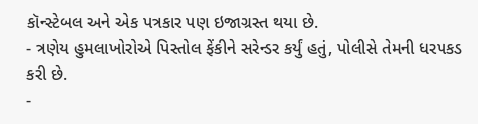કૉન્સ્ટેબલ અને એક પત્રકાર પણ ઇજાગ્રસ્ત થયા છે.
- ત્રણેય હુમલાખોરોએ પિસ્તોલ ફેંકીને સરેન્ડર કર્યું હતું, પોલીસે તેમની ધરપકડ કરી છે.
-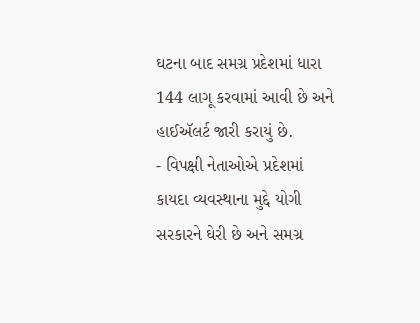ઘટના બાદ સમગ્ર પ્રદેશમાં ધારા 144 લાગૂ કરવામાં આવી છે અને હાઈઍલર્ટ જારી કરાયું છે.
- વિપક્ષી નેતાઓએ પ્રદેશમાં કાયદા વ્યવસ્થાના મુદ્દે યોગી સરકારને ઘેરી છે અને સમગ્ર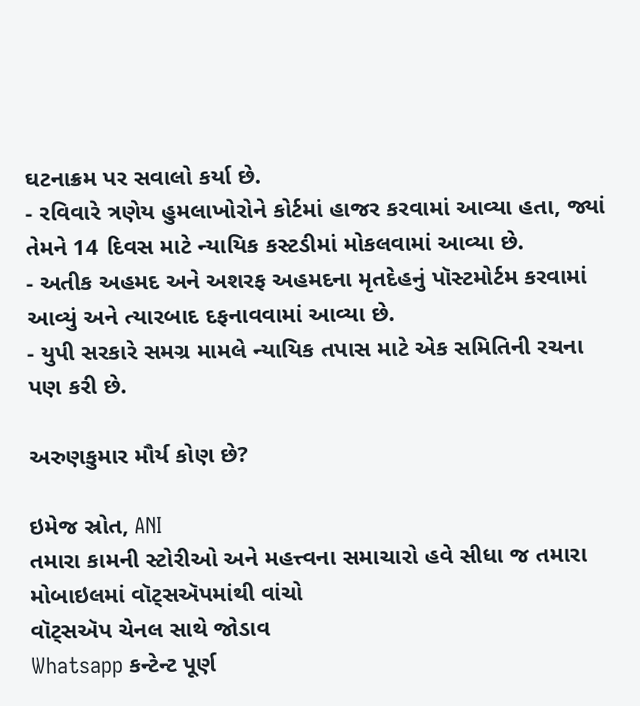ઘટનાક્રમ પર સવાલો કર્યા છે.
- રવિવારે ત્રણેય હુમલાખોરોને કોર્ટમાં હાજર કરવામાં આવ્યા હતા, જ્યાં તેમને 14 દિવસ માટે ન્યાયિક કસ્ટડીમાં મોકલવામાં આવ્યા છે.
- અતીક અહમદ અને અશરફ અહમદના મૃતદેહનું પૉસ્ટમોર્ટમ કરવામાં આવ્યું અને ત્યારબાદ દફનાવવામાં આવ્યા છે.
- યુપી સરકારે સમગ્ર મામલે ન્યાયિક તપાસ માટે એક સમિતિની રચના પણ કરી છે.

અરુણકુમાર મૌર્ય કોણ છે?

ઇમેજ સ્રોત, ANI
તમારા કામની સ્ટોરીઓ અને મહત્ત્વના સમાચારો હવે સીધા જ તમારા મોબાઇલમાં વૉટ્સઍપમાંથી વાંચો
વૉટ્સઍપ ચેનલ સાથે જોડાવ
Whatsapp કન્ટેન્ટ પૂર્ણ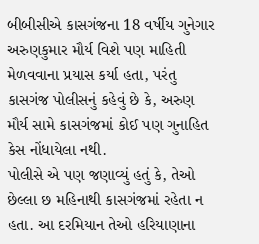બીબીસીએ કાસગંજના 18 વર્ષીય ગુનેગાર અરુણકુમાર મૌર્ય વિશે પણ માહિતી મેળવવાના પ્રયાસ કર્યા હતા, પરંતુ કાસગંજ પોલીસનું કહેવું છે કે, અરુણ મૌર્ય સામે કાસગંજમાં કોઈ પણ ગુનાહિત કેસ નોંધાયેલા નથી.
પોલીસે એ પણ જણાવ્યું હતું કે, તેઓ છેલ્લા છ મહિનાથી કાસગંજમાં રહેતા ન હતા. આ દરમિયાન તેઓ હરિયાણાના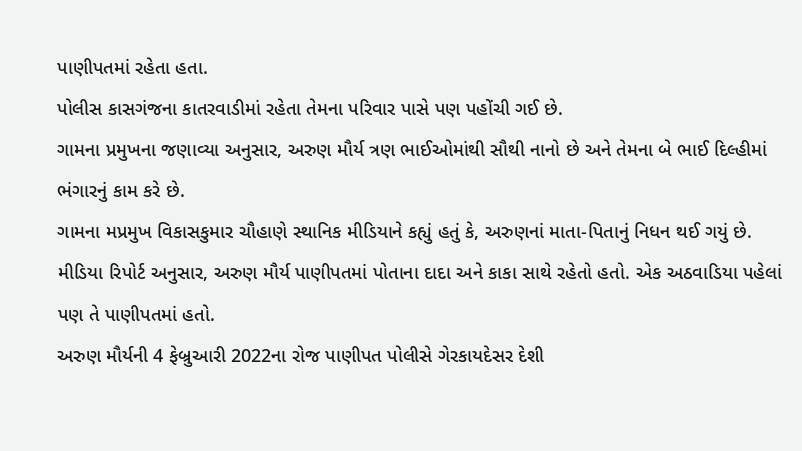પાણીપતમાં રહેતા હતા.
પોલીસ કાસગંજના કાતરવાડીમાં રહેતા તેમના પરિવાર પાસે પણ પહોંચી ગઈ છે.
ગામના પ્રમુખના જણાવ્યા અનુસાર, અરુણ મૌર્ય ત્રણ ભાઈઓમાંથી સૌથી નાનો છે અને તેમના બે ભાઈ દિલ્હીમાં ભંગારનું કામ કરે છે.
ગામના મપ્રમુખ વિકાસકુમાર ચૌહાણે સ્થાનિક મીડિયાને કહ્યું હતું કે, અરુણનાં માતા-પિતાનું નિધન થઈ ગયું છે.
મીડિયા રિપોર્ટ અનુસાર, અરુણ મૌર્ય પાણીપતમાં પોતાના દાદા અને કાકા સાથે રહેતો હતો. એક અઠવાડિયા પહેલાં પણ તે પાણીપતમાં હતો.
અરુણ મૌર્યની 4 ફેબ્રુઆરી 2022ના રોજ પાણીપત પોલીસે ગેરકાયદેસર દેશી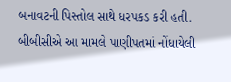બનાવટની પિસ્તોલ સાથે ધરપકડ કરી હતી. બીબીસીએ આ મામલે પાણીપતમાં નોંધાયેલી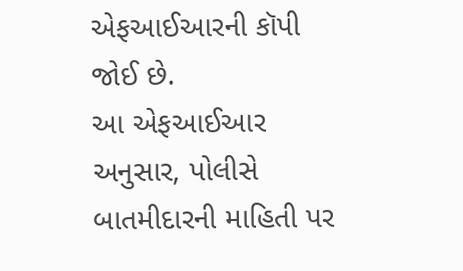એફઆઈઆરની કૉપી જોઈ છે.
આ એફઆઈઆર અનુસાર, પોલીસે બાતમીદારની માહિતી પર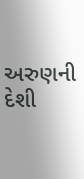અરુણની દેશી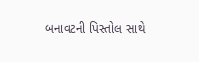બનાવટની પિસ્તોલ સાથે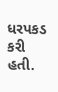ધરપકડ કરી હતી.